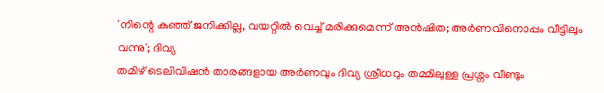'നിന്റെ കുഞ്ഞ് ജനിക്കില്ല, വയറ്റിൽ വെച്ച് മരിക്കുമെന്ന് അൻഷിത; അർണവിനൊപ്പം വീട്ടിലും വന്നു'; ദിവ്യ
തമിഴ് ടെലിവിഷൻ താരങ്ങളായ അർണവും ദിവ്യ ശ്രീധറും തമ്മിലുള്ള പ്രശ്നം വീണ്ടും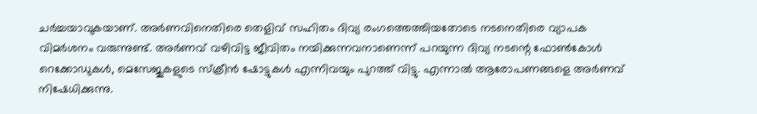ചർച്ചയാവുകയാണ്. അർണവിനെതിരെ തെളിവ് സഹിതം ദിവ്യ രംഗത്തെത്തിയതോടെ നടനെതിരെ വ്യാപക വിമർശനം വരുന്നുണ്ട്. അർണവ് വഴിവിട്ട ജീവിതം നയിക്കുന്നവനാണെന്ന് പറയുന്ന ദിവ്യ നടന്റെ ഫോൺകോൾ റെക്കോഡുകൾ, മെസേജുകളുടെ സ്ക്രീൻ ഷോട്ടുകൾ എന്നിവയും പുറത്ത് വിട്ടു. എന്നാൽ ആരോപണങ്ങളെ അർണവ് നിഷേധിക്കുന്നു.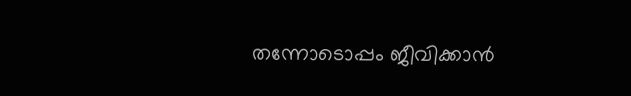തന്നോടൊപ്പം ജീവിക്കാൻ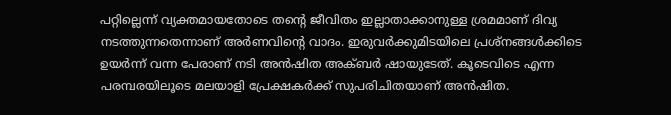പറ്റില്ലെന്ന് വ്യക്തമായതോടെ തന്റെ ജീവിതം ഇല്ലാതാക്കാനുള്ള ശ്രമമാണ് ദിവ്യ നടത്തുന്നതെന്നാണ് അർണവിന്റെ വാദം. ഇരുവർക്കുമിടയിലെ പ്രശ്നങ്ങൾക്കിടെ ഉയർന്ന് വന്ന പേരാണ് നടി അൻഷിത അക്ബർ ഷായുടേത്. കൂടെവിടെ എന്ന പരമ്പരയിലൂടെ മലയാളി പ്രേക്ഷകർക്ക് സുപരിചിതയാണ് അൻഷിത.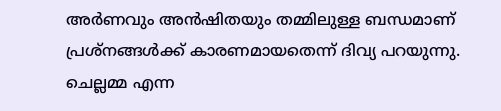അർണവും അൻഷിതയും തമ്മിലുള്ള ബന്ധമാണ് പ്രശ്നങ്ങൾക്ക് കാരണമായതെന്ന് ദിവ്യ പറയുന്നു. ചെല്ലമ്മ എന്ന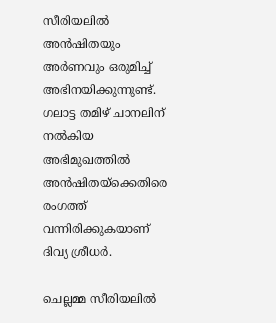സീരിയലിൽ അൻഷിതയും അർണവും ഒരുമിച്ച് അഭിനയിക്കുന്നുണ്ട്. ഗലാട്ട തമിഴ് ചാനലിന് നൽകിയ അഭിമുഖത്തിൽ അൻഷിതയ്ക്കെതിരെ രംഗത്ത് വന്നിരിക്കുകയാണ് ദിവ്യ ശ്രീധർ.

ചെല്ലമ്മ സീരിയലിൽ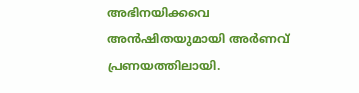അഭിനയിക്കവെ അൻഷിതയുമായി അർണവ് പ്രണയത്തിലായി.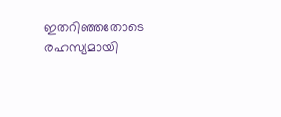ഇതറിഞ്ഞതോടെ രഹസ്യമായി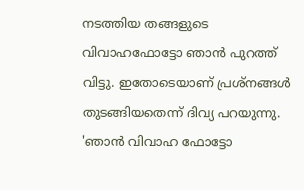നടത്തിയ തങ്ങളുടെ വിവാഹഫോട്ടോ ഞാൻ പുറത്ത് വിട്ടു. ഇതോടെയാണ് പ്രശ്നങ്ങൾ തുടങ്ങിയതെന്ന് ദിവ്യ പറയുന്നു.
'ഞാൻ വിവാഹ ഫോട്ടോ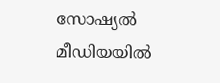സോഷ്യൽ മീഡിയയിൽ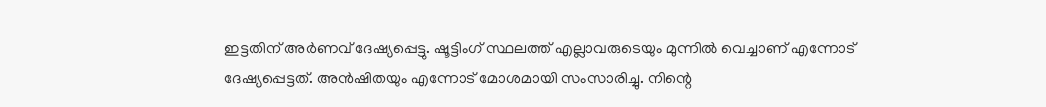ഇട്ടതിന് അർണവ് ദേഷ്യപ്പെട്ടു. ഷൂട്ടിംഗ് സ്ഥലത്ത് എല്ലാവരുടെയും മുന്നിൽ വെച്ചാണ് എന്നോട് ദേഷ്യപ്പെട്ടത്. അൻഷിതയും എന്നോട് മോശമായി സംസാരിച്ചു. നിന്റെ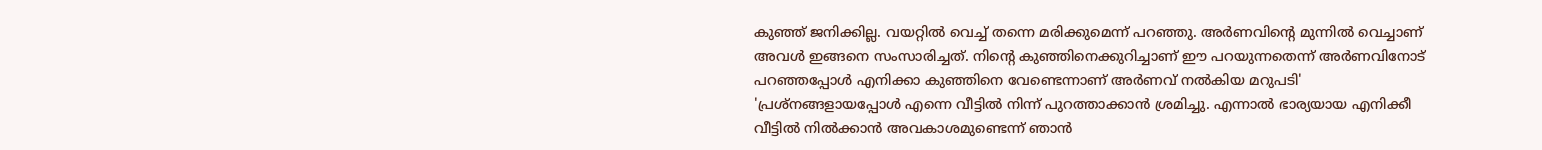കുഞ്ഞ് ജനിക്കില്ല. വയറ്റിൽ വെച്ച് തന്നെ മരിക്കുമെന്ന് പറഞ്ഞു. അർണവിന്റെ മുന്നിൽ വെച്ചാണ് അവൾ ഇങ്ങനെ സംസാരിച്ചത്. നിന്റെ കുഞ്ഞിനെക്കുറിച്ചാണ് ഈ പറയുന്നതെന്ന് അർണവിനോട് പറഞ്ഞപ്പോൾ എനിക്കാ കുഞ്ഞിനെ വേണ്ടെന്നാണ് അർണവ് നൽകിയ മറുപടി'
'പ്രശ്നങ്ങളായപ്പോൾ എന്നെ വീട്ടിൽ നിന്ന് പുറത്താക്കാൻ ശ്രമിച്ചു. എന്നാൽ ഭാര്യയായ എനിക്കീ വീട്ടിൽ നിൽക്കാൻ അവകാശമുണ്ടെന്ന് ഞാൻ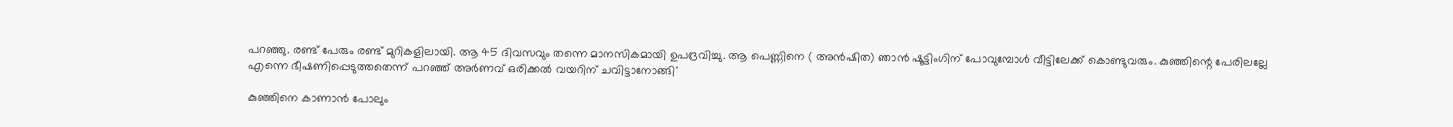പറഞ്ഞു. രണ്ട് പേരും രണ്ട് മുറികളിലായി. ആ 45 ദിവസവും തന്നെ മാനസികമായി ഉപദ്രവിച്ചു. ആ പെണ്ണിനെ ( അൻഷിത) ഞാൻ ഷൂട്ടിംഗിന് പോവുമ്പോൾ വീട്ടിലേക്ക് കൊണ്ടുവരും. കുഞ്ഞിന്റെ പേരിലല്ലേ എന്നെ ഭീഷണിപ്പെടുത്തതെന്ന് പറഞ്ഞ് അർണവ് ഒരിക്കൽ വയറിന് ചവിട്ടാനോങ്ങി'

കുഞ്ഞിനെ കാണാൻ പോലും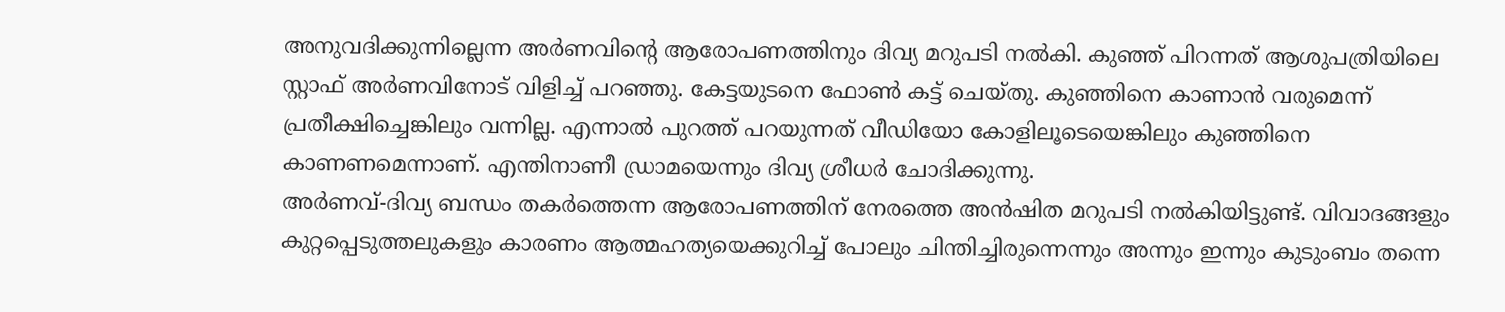അനുവദിക്കുന്നില്ലെന്ന അർണവിന്റെ ആരോപണത്തിനും ദിവ്യ മറുപടി നൽകി. കുഞ്ഞ് പിറന്നത് ആശുപത്രിയിലെ സ്റ്റാഫ് അർണവിനോട് വിളിച്ച് പറഞ്ഞു. കേട്ടയുടനെ ഫോൺ കട്ട് ചെയ്തു. കുഞ്ഞിനെ കാണാൻ വരുമെന്ന് പ്രതീക്ഷിച്ചെങ്കിലും വന്നില്ല. എന്നാൽ പുറത്ത് പറയുന്നത് വീഡിയോ കോളിലൂടെയെങ്കിലും കുഞ്ഞിനെ കാണണമെന്നാണ്. എന്തിനാണീ ഡ്രാമയെന്നും ദിവ്യ ശ്രീധർ ചോദിക്കുന്നു.
അർണവ്-ദിവ്യ ബന്ധം തകർത്തെന്ന ആരോപണത്തിന് നേരത്തെ അൻഷിത മറുപടി നൽകിയിട്ടുണ്ട്. വിവാദങ്ങളും കുറ്റപ്പെടുത്തലുകളും കാരണം ആത്മഹത്യയെക്കുറിച്ച് പോലും ചിന്തിച്ചിരുന്നെന്നും അന്നും ഇന്നും കുടുംബം തന്നെ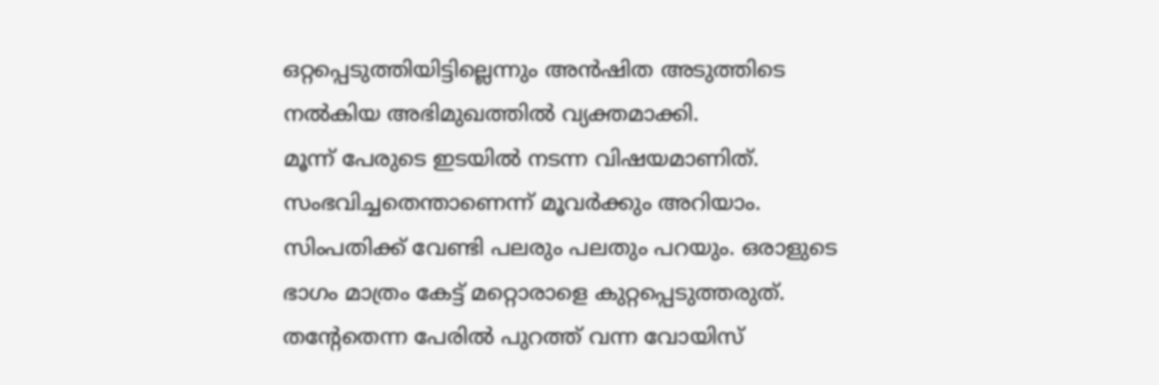ഒറ്റപ്പെടുത്തിയിട്ടില്ലെന്നും അൻഷിത അടുത്തിടെ നൽകിയ അഭിമുഖത്തിൽ വ്യക്തമാക്കി.
മൂന്ന് പേരുടെ ഇടയിൽ നടന്ന വിഷയമാണിത്. സംഭവിച്ചതെന്താണെന്ന് മൂവർക്കും അറിയാം. സിംപതിക്ക് വേണ്ടി പലരും പലതും പറയും. ഒരാളുടെ ഭാഗം മാത്രം കേട്ട് മറ്റൊരാളെ കുറ്റപ്പെടുത്തരുത്. തന്റേതെന്ന പേരിൽ പുറത്ത് വന്ന വോയിസ്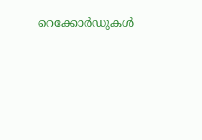റെക്കോർഡുകൾ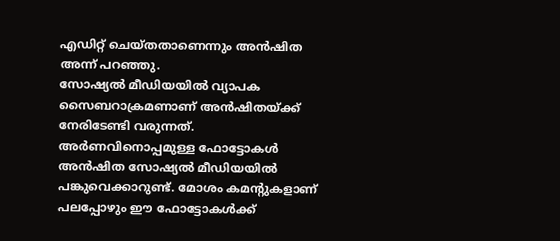എഡിറ്റ് ചെയ്തതാണെന്നും അൻഷിത അന്ന് പറഞ്ഞു.
സോഷ്യൽ മീഡിയയിൽ വ്യാപക സൈബറാക്രമണാണ് അൻഷിതയ്ക്ക് നേരിടേണ്ടി വരുന്നത്. അർണവിനൊപ്പമുള്ള ഫോട്ടോകൾ അൻഷിത സോഷ്യൽ മീഡിയയിൽ പങ്കുവെക്കാറുണ്ട്. മോശം കമന്റുകളാണ് പലപ്പോഴും ഈ ഫോട്ടോകൾക്ക്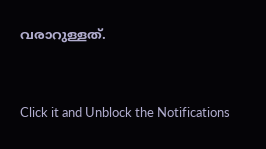വരാറുള്ളത്.


Click it and Unblock the Notifications